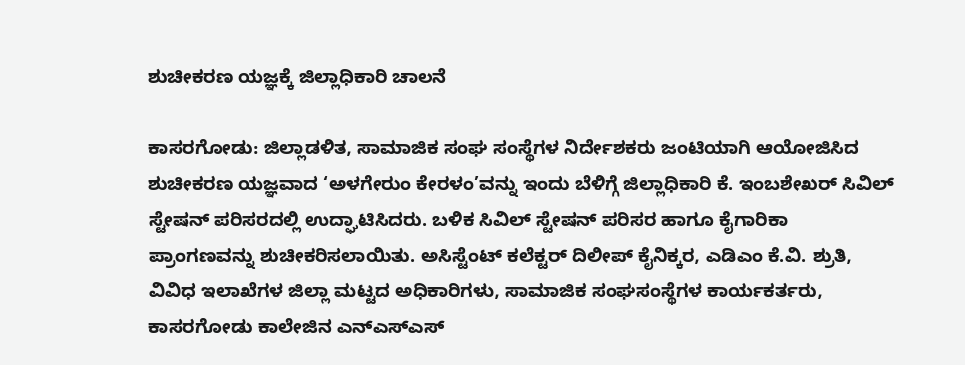ಶುಚೀಕರಣ ಯಜ್ಞಕ್ಕೆ ಜಿಲ್ಲಾಧಿಕಾರಿ ಚಾಲನೆ

ಕಾಸರಗೋಡು: ಜಿಲ್ಲಾಡಳಿತ, ಸಾಮಾಜಿಕ ಸಂಘ ಸಂಸ್ಥೆಗಳ ನಿರ್ದೇಶಕರು ಜಂಟಿಯಾಗಿ ಆಯೋಜಿಸಿದ ಶುಚೀಕರಣ ಯಜ್ಞವಾದ ‘ಅಳಗೇರುಂ ಕೇರಳಂ’ವನ್ನು ಇಂದು ಬೆಳಿಗ್ಗೆ ಜಿಲ್ಲಾಧಿಕಾರಿ ಕೆ. ಇಂಬಶೇಖರ್ ಸಿವಿಲ್ ಸ್ಟೇಷನ್ ಪರಿಸರದಲ್ಲಿ ಉದ್ಘಾಟಿಸಿದರು. ಬಳಿಕ ಸಿವಿಲ್ ಸ್ಟೇಷನ್ ಪರಿಸರ ಹಾಗೂ ಕೈಗಾರಿಕಾ ಪ್ರಾಂಗಣವನ್ನು ಶುಚೀಕರಿಸಲಾಯಿತು. ಅಸಿಸ್ಟೆಂಟ್ ಕಲೆಕ್ಟರ್ ದಿಲೀಪ್ ಕೈನಿಕ್ಕರ, ಎಡಿಎಂ ಕೆ.ವಿ. ಶ್ರುತಿ, ವಿವಿಧ ಇಲಾಖೆಗಳ ಜಿಲ್ಲಾ ಮಟ್ಟದ ಅಧಿಕಾರಿಗಳು, ಸಾಮಾಜಿಕ ಸಂಘಸಂಸ್ಥೆಗಳ ಕಾರ್ಯಕರ್ತರು, ಕಾಸರಗೋಡು ಕಾಲೇಜಿನ ಎನ್‌ಎಸ್‌ಎಸ್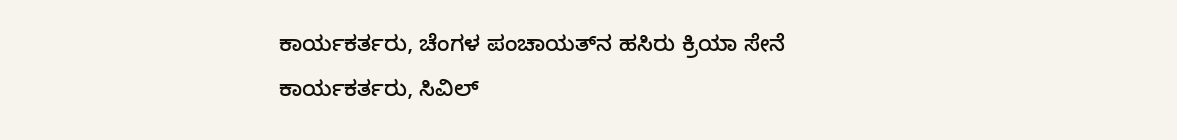ಕಾರ್ಯಕರ್ತರು, ಚೆಂಗಳ ಪಂಚಾಯತ್‌ನ ಹಸಿರು ಕ್ರಿಯಾ ಸೇನೆ ಕಾರ್ಯಕರ್ತರು, ಸಿವಿಲ್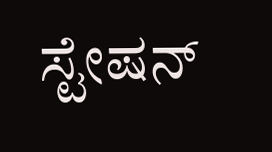ಸ್ಟೇಷನ್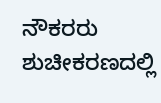ನೌಕರರು ಶುಚೀಕರಣದಲ್ಲಿ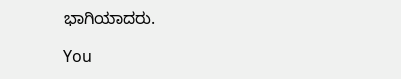ಭಾಗಿಯಾದರು.

You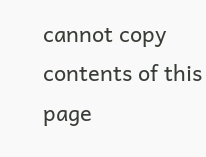cannot copy contents of this page